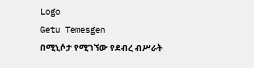Logo
Getu Temesgen
በሚኒሶታ የሚገኘው የደብረ ብሥራት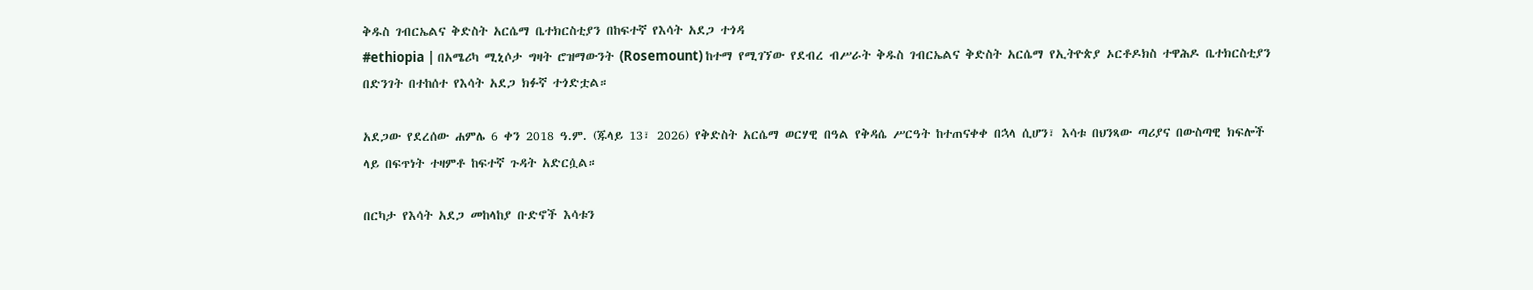ቅዱስ ገብርኤልና ቅድስት አርሴማ ቤተክርስቲያን በከፍተኛ የእሳት አደጋ ተጎዳ
#ethiopia | በአሜሪካ ሚኒሶታ ግዛት ሮዝማውንት (Rosemount) ከተማ የሚገኘው የደብረ ብሥራት ቅዱስ ገብርኤልና ቅድስት አርሴማ የኢትዮጵያ ኦርቶዶክስ ተዋሕዶ ቤተክርስቲያን በድንገት በተከሰተ የእሳት አደጋ ክፉኛ ተጎድቷል።

አደጋው የደረሰው ሐምሌ 6 ቀን 2018 ዓ.ም. (ጁላይ 13፣ 2026) የቅድስት አርሴማ ወርሃዊ በዓል የቅዳሴ ሥርዓት ከተጠናቀቀ በኋላ ሲሆን፣ እሳቱ በህንጻው ጣሪያና በውስጣዊ ክፍሎች ላይ በፍጥነት ተዛምቶ ከፍተኛ ጉዳት አድርሷል።

በርካታ የእሳት አደጋ መከላከያ ቡድኖች እሳቱን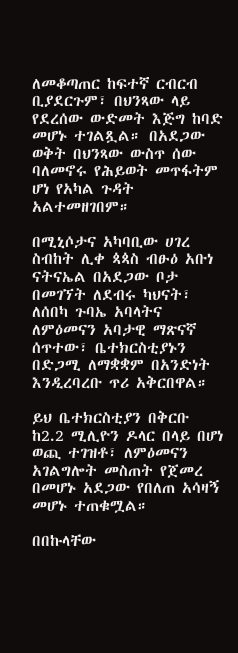ለመቆጣጠር ከፍተኛ ርብርብ ቢያደርጉም፣ በህንጻው ላይ የደረሰው ውድመት እጅግ ከባድ መሆኑ ተገልጿል። በአደጋው ወቅት በህንጻው ውስጥ ሰው ባለመኖሩ የሕይወት መጥፋትም ሆነ የአካል ጉዳት አልተመዘገበም።

በሚኒሶታና አካባቢው ሀገረ ስብከት ሊቀ ጳጳስ ብፁዕ አቡነ ናትናኤል በአደጋው ቦታ በመገኘት ለደብሩ ካህናት፣ ለሰበካ ጉባኤ አባላትና ለምዕመናን አባታዊ ማጽናኛ ሰጥተው፣ ቤተክርስቲያኑን በድጋሚ ለማቋቋም በአንድነት እንዲረባረቡ ጥሪ አቅርበዋል።

ይህ ቤተክርስቲያን በቅርቡ ከ2.2 ሚሊዮን ዶላር በላይ በሆነ ወጪ ተገዝቶ፣ ለምዕመናን አገልግሎት መስጠት የጀመረ በመሆኑ አደጋው የበለጠ አሳዛኝ መሆኑ ተጠቁሟል።

በበኩላቸው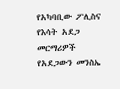የአካባቢው ፖሊስና የእሳት አደጋ መርማሪዎች የአደጋውን መንስኤ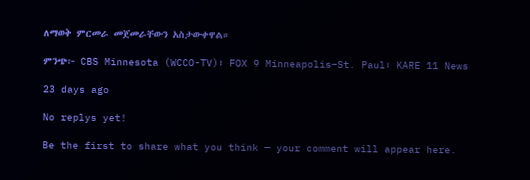ለማወቅ ምርመራ መጀመራቸውን አስታውቀዋል።

ምንጭ፦ CBS Minnesota (WCCO-TV)፣ FOX 9 Minneapolis–St. Paul፣ KARE 11 News

23 days ago

No replys yet!

Be the first to share what you think — your comment will appear here.